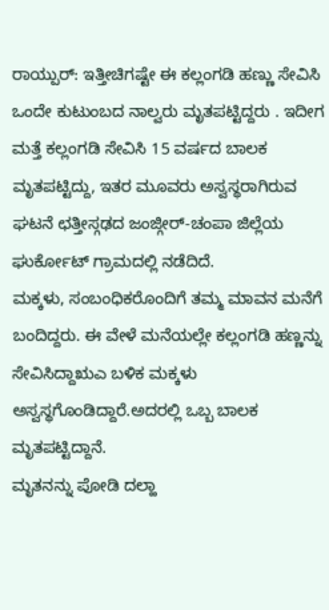ರಾಯ್ಪುರ್: ಇತ್ತೀಚಿಗಷ್ಟೇ ಈ ಕಲ್ಲಂಗಡಿ ಹಣ್ಣು ಸೇವಿಸಿ ಒಂದೇ ಕುಟುಂಬದ ನಾಲ್ವರು ಮೃತಪಟ್ಟಿದ್ದರು . ಇದೀಗ ಮತ್ತೆ ಕಲ್ಲಂಗಡಿ ಸೇವಿಸಿ 15 ವರ್ಷದ ಬಾಲಕ ಮೃತಪಟ್ಟಿದ್ದು, ಇತರ ಮೂವರು ಅಸ್ವಸ್ಥರಾಗಿರುವ ಘಟನೆ ಛತ್ತೀಸ್ಗಢದ ಜಂಜ್ಗೀರ್-ಚಂಪಾ ಜಿಲ್ಲೆಯ ಘುರ್ಕೋಟ್ ಗ್ರಾಮದಲ್ಲಿ ನಡೆದಿದೆ.
ಮಕ್ಕಳು, ಸಂಬಂಧಿಕರೊಂದಿಗೆ ತಮ್ಮ ಮಾವನ ಮನೆಗೆ ಬಂದಿದ್ದರು. ಈ ವೇಳೆ ಮನೆಯಲ್ಲೇ ಕಲ್ಲಂಗಡಿ ಹಣ್ಣನ್ನು ಸೇವಿಸಿದ್ದಾಋಎ ಬಳಿಕ ಮಕ್ಕಳು ಅಸ್ವಸ್ಥಗೊಂಡಿದ್ದಾರೆ.ಅದರಲ್ಲಿ ಒಬ್ಬ ಬಾಲಕ ಮೃತಪಟ್ಟಿದ್ದಾನೆ.
ಮೃತನನ್ನು ಪೋಡಿ ದಲ್ಹಾ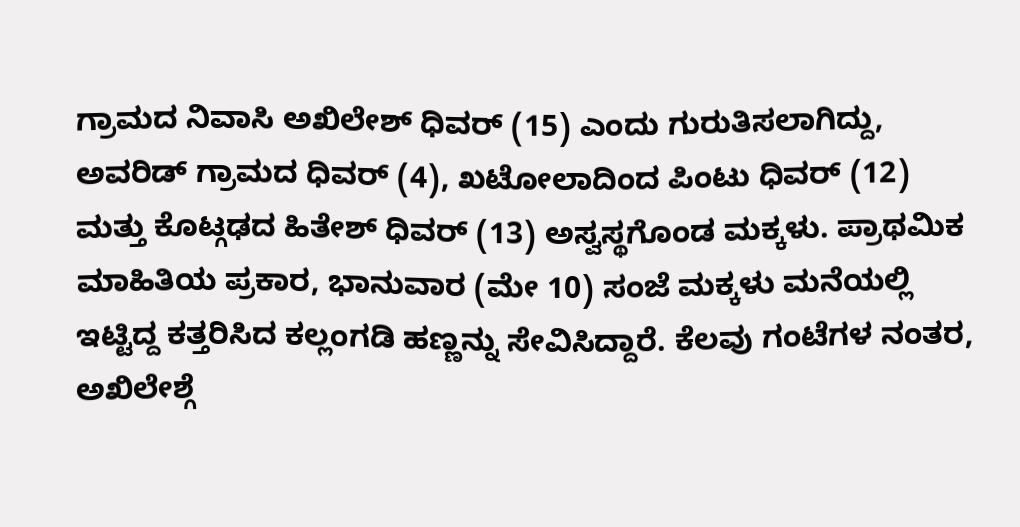ಗ್ರಾಮದ ನಿವಾಸಿ ಅಖಿಲೇಶ್ ಧಿವರ್ (15) ಎಂದು ಗುರುತಿಸಲಾಗಿದ್ದು, ಅವರಿಡ್ ಗ್ರಾಮದ ಧಿವರ್ (4), ಖಟೋಲಾದಿಂದ ಪಿಂಟು ಧಿವರ್ (12) ಮತ್ತು ಕೊಟ್ಗಢದ ಹಿತೇಶ್ ಧಿವರ್ (13) ಅಸ್ವಸ್ಥಗೊಂಡ ಮಕ್ಕಳು. ಪ್ರಾಥಮಿಕ ಮಾಹಿತಿಯ ಪ್ರಕಾರ, ಭಾನುವಾರ (ಮೇ 10) ಸಂಜೆ ಮಕ್ಕಳು ಮನೆಯಲ್ಲಿ ಇಟ್ಟಿದ್ದ ಕತ್ತರಿಸಿದ ಕಲ್ಲಂಗಡಿ ಹಣ್ಣನ್ನು ಸೇವಿಸಿದ್ದಾರೆ. ಕೆಲವು ಗಂಟೆಗಳ ನಂತರ, ಅಖಿಲೇಶ್ಗೆ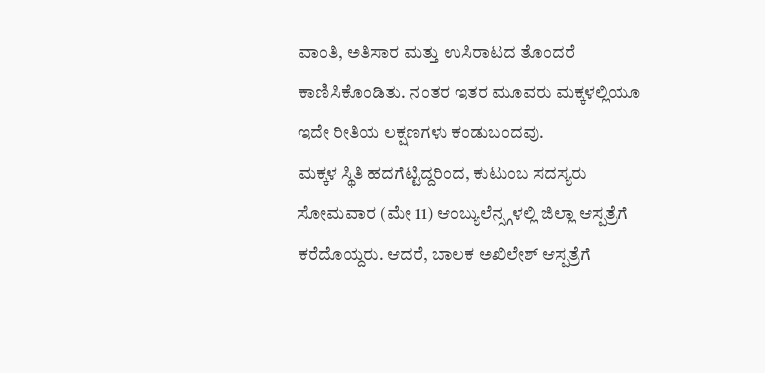ವಾಂತಿ, ಅತಿಸಾರ ಮತ್ತು ಉಸಿರಾಟದ ತೊಂದರೆ ಕಾಣಿಸಿಕೊಂಡಿತು. ನಂತರ ಇತರ ಮೂವರು ಮಕ್ಕಳಲ್ಲಿಯೂ ಇದೇ ರೀತಿಯ ಲಕ್ಷಣಗಳು ಕಂಡುಬಂದವು.
ಮಕ್ಕಳ ಸ್ಥಿತಿ ಹದಗೆಟ್ಟಿದ್ದರಿಂದ, ಕುಟುಂಬ ಸದಸ್ಯರು ಸೋಮವಾರ (ಮೇ 11) ಆಂಬ್ಯುಲೆನ್ಸ್ಗಳಲ್ಲಿ ಜಿಲ್ಲಾ ಆಸ್ಪತ್ರೆಗೆ ಕರೆದೊಯ್ದರು. ಆದರೆ, ಬಾಲಕ ಅಖಿಲೇಶ್ ಆಸ್ಪತ್ರೆಗೆ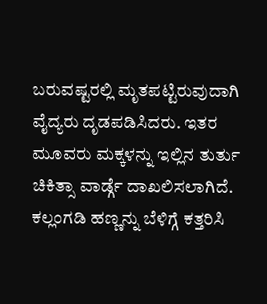ಬರುವಷ್ಟರಲ್ಲಿ ಮೃತಪಟ್ಟಿರುವುದಾಗಿ ವೈದ್ಯರು ದೃಡಪಡಿಸಿದರು. ಇತರ ಮೂವರು ಮಕ್ಕಳನ್ನು ಇಲ್ಲಿನ ತುರ್ತು ಚಿಕಿತ್ಸಾ ವಾರ್ಡ್ಗೆ ದಾಖಲಿಸಲಾಗಿದೆ.
ಕಲ್ಲಂಗಡಿ ಹಣ್ಣನ್ನು ಬೆಳಿಗ್ಗೆ ಕತ್ತರಿಸಿ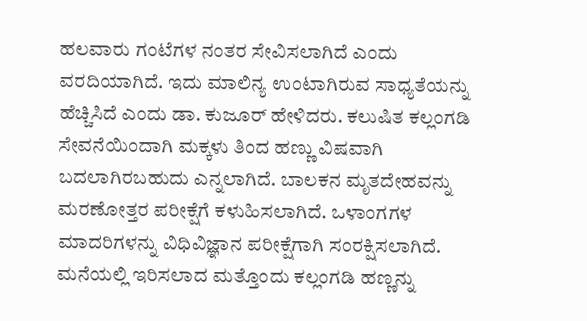ಹಲವಾರು ಗಂಟೆಗಳ ನಂತರ ಸೇವಿಸಲಾಗಿದೆ ಎಂದು ವರದಿಯಾಗಿದೆ. ಇದು ಮಾಲಿನ್ಯ ಉಂಟಾಗಿರುವ ಸಾಧ್ಯತೆಯನ್ನು ಹೆಚ್ಚಿಸಿದೆ ಎಂದು ಡಾ. ಕುಜೂರ್ ಹೇಳಿದರು. ಕಲುಷಿತ ಕಲ್ಲಂಗಡಿ ಸೇವನೆಯಿಂದಾಗಿ ಮಕ್ಕಳು ತಿಂದ ಹಣ್ಣು ವಿಷವಾಗಿ ಬದಲಾಗಿರಬಹುದು ಎನ್ನಲಾಗಿದೆ. ಬಾಲಕನ ಮೃತದೇಹವನ್ನು ಮರಣೋತ್ತರ ಪರೀಕ್ಷೆಗೆ ಕಳುಹಿಸಲಾಗಿದೆ. ಒಳಾಂಗಗಳ ಮಾದರಿಗಳನ್ನು ವಿಧಿವಿಜ್ಞಾನ ಪರೀಕ್ಷೆಗಾಗಿ ಸಂರಕ್ಷಿಸಲಾಗಿದೆ. ಮನೆಯಲ್ಲಿ ಇರಿಸಲಾದ ಮತ್ತೊಂದು ಕಲ್ಲಂಗಡಿ ಹಣ್ಣನ್ನು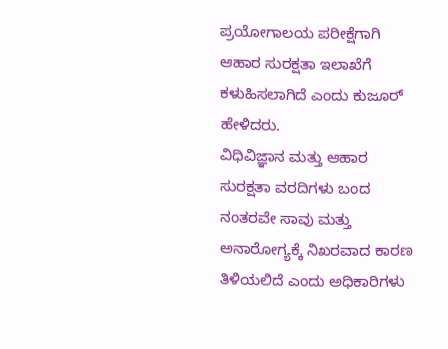ಪ್ರಯೋಗಾಲಯ ಪರೀಕ್ಷೆಗಾಗಿ ಆಹಾರ ಸುರಕ್ಷತಾ ಇಲಾಖೆಗೆ ಕಳುಹಿಸಲಾಗಿದೆ ಎಂದು ಕುಜೂರ್ ಹೇಳಿದರು.
ವಿಧಿವಿಜ್ಞಾನ ಮತ್ತು ಆಹಾರ ಸುರಕ್ಷತಾ ವರದಿಗಳು ಬಂದ ನಂತರವೇ ಸಾವು ಮತ್ತು ಅನಾರೋಗ್ಯಕ್ಕೆ ನಿಖರವಾದ ಕಾರಣ ತಿಳಿಯಲಿದೆ ಎಂದು ಅಧಿಕಾರಿಗಳು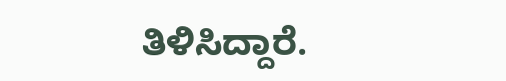ತಿಳಿಸಿದ್ದಾರೆ.